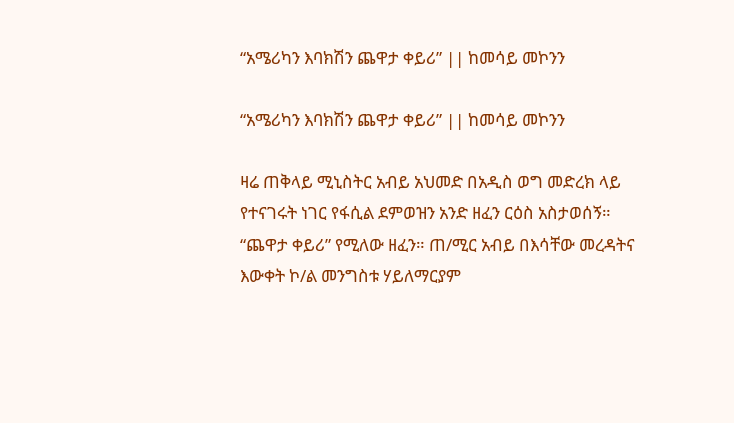“አሜሪካን እባክሽን ጨዋታ ቀይሪ” || ከመሳይ መኮንን

“አሜሪካን እባክሽን ጨዋታ ቀይሪ” || ከመሳይ መኮንን

ዛሬ ጠቅላይ ሚኒስትር አብይ አህመድ በአዲስ ወግ መድረክ ላይ የተናገሩት ነገር የፋሲል ደምወዝን አንድ ዘፈን ርዕስ አስታወሰኝ። “ጨዋታ ቀይሪ” የሚለው ዘፈን። ጠ/ሚር አብይ በእሳቸው መረዳትና እውቀት ኮ/ል መንግስቱ ሃይለማርያም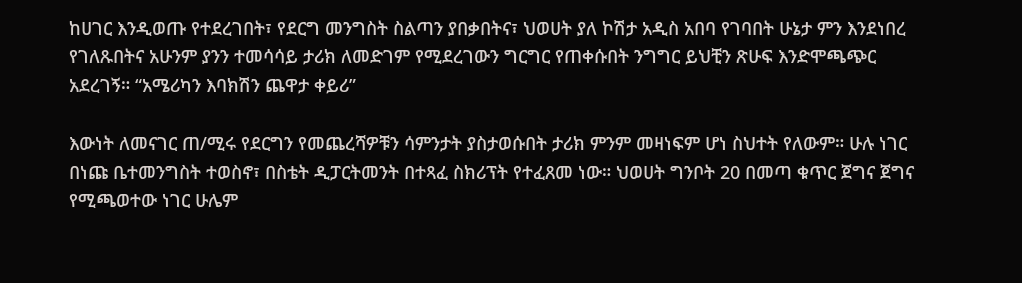ከሀገር እንዲወጡ የተደረገበት፣ የደርግ መንግስት ስልጣን ያበቃበትና፣ ህወሀት ያለ ኮሽታ አዲስ አበባ የገባበት ሁኔታ ምን እንደነበረ የገለጹበትና አሁንም ያንን ተመሳሳይ ታሪክ ለመድገም የሚደረገውን ግርግር የጠቀሱበት ንግግር ይህቺን ጽሁፍ እንድሞጫጭር አደረገኝ። “አሜሪካን እባክሽን ጨዋታ ቀይሪ”

እውነት ለመናገር ጠ/ሚሩ የደርግን የመጨረሻዎቹን ሳምንታት ያስታወሱበት ታሪክ ምንም መዛነፍም ሆነ ስህተት የለውም። ሁሉ ነገር በነጩ ቤተመንግስት ተወስኖ፣ በስቴት ዲፓርትመንት በተጻፈ ስክሪፕት የተፈጸመ ነው። ህወሀት ግንቦት 20 በመጣ ቁጥር ጀግና ጀግና የሚጫወተው ነገር ሁሌም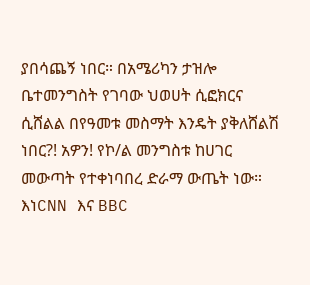ያበሳጨኝ ነበር። በአሜሪካን ታዝሎ ቤተመንግስት የገባው ህወሀት ሲፎክርና ሲሸልል በየዓመቱ መስማት እንዴት ያቅለሸልሽ ነበር?! አዎን! የኮ/ል መንግስቱ ከሀገር መውጣት የተቀነባበረ ድራማ ውጤት ነው። እነCNN እና BBC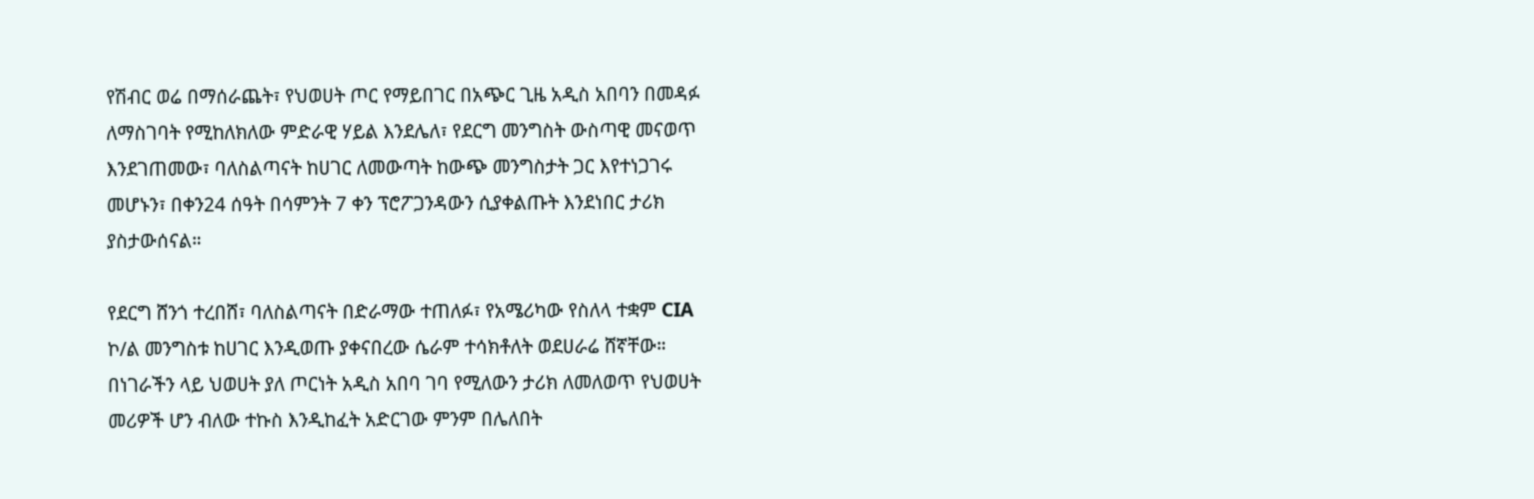የሽብር ወሬ በማሰራጨት፣ የህወሀት ጦር የማይበገር በአጭር ጊዜ አዲስ አበባን በመዳፉ ለማስገባት የሚከለክለው ምድራዊ ሃይል እንደሌለ፣ የደርግ መንግስት ውስጣዊ መናወጥ እንደገጠመው፣ ባለስልጣናት ከሀገር ለመውጣት ከውጭ መንግስታት ጋር እየተነጋገሩ መሆኑን፣ በቀን24 ሰዓት በሳምንት 7 ቀን ፕሮፖጋንዳውን ሲያቀልጡት እንደነበር ታሪክ ያስታውሰናል።

የደርግ ሸንጎ ተረበሸ፣ ባለስልጣናት በድራማው ተጠለፉ፣ የአሜሪካው የስለላ ተቋም CIA ኮ/ል መንግስቱ ከሀገር እንዲወጡ ያቀናበረው ሴራም ተሳክቶለት ወደሀራሬ ሸኛቸው። በነገራችን ላይ ህወሀት ያለ ጦርነት አዲስ አበባ ገባ የሚለውን ታሪክ ለመለወጥ የህወሀት መሪዎች ሆን ብለው ተኩስ እንዲከፈት አድርገው ምንም በሌለበት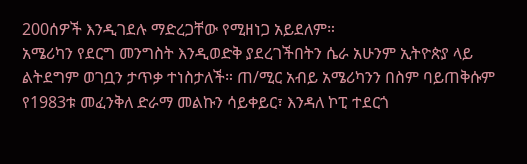200ሰዎች እንዲገደሉ ማድረጋቸው የሚዘነጋ አይደለም።
አሜሪካን የደርግ መንግስት እንዲወድቅ ያደረገችበትን ሴራ አሁንም ኢትዮጵያ ላይ ልትደግም ወገቧን ታጥቃ ተነስታለች። ጠ/ሚር አብይ አሜሪካንን በስም ባይጠቅሱም የ1983ቱ መፈንቅለ ድራማ መልኩን ሳይቀይር፣ እንዳለ ኮፒ ተደርጎ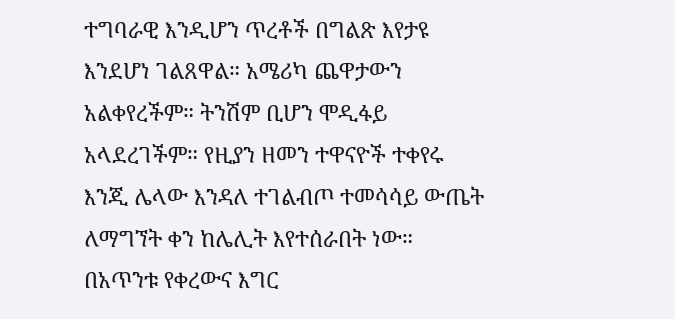ተግባራዊ እንዲሆን ጥረቶች በግልጽ እየታዩ እንደሆነ ገልጸዋል። አሜሪካ ጨዋታውን አልቀየረችም። ትንሽም ቢሆን ሞዲፋይ አላደረገችም። የዚያን ዘመን ተዋናዮች ተቀየሩ እንጂ ሌላው እንዳለ ተገልብጦ ተመሳሳይ ውጤት ለማግኘት ቀን ከሌሊት እየተሰራበት ነው። በአጥንቱ የቀረውና እግር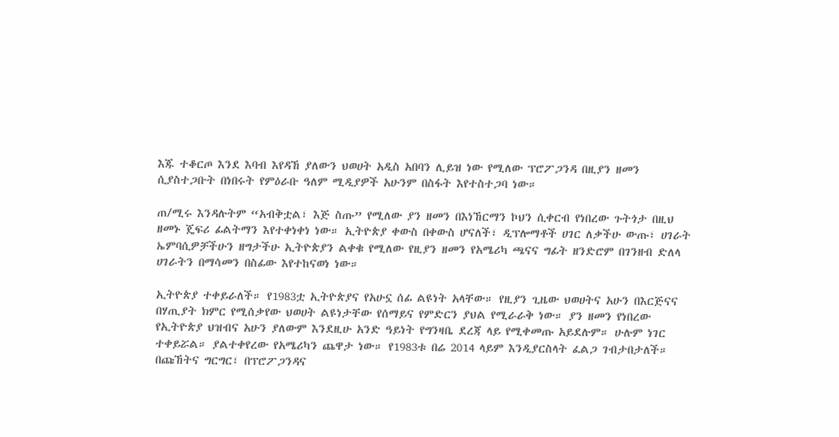እጁ ተቆርጦ እንደ እባብ እየዳኸ ያለውን ህወሀት አዲስ አበባን ሊይዝ ነው የሚለው ፕሮፖጋንዳ በዚያን ዘመን ሲያስተጋቡት በነበሩት የምዕራቡ ዓለም ሚዲያዎች አሁንም በስፋት እየተስተጋባ ነው።

ጠ/ሚሩ እንዳሉትም “አብቅቷል፣ እጅ ስጡ” የሚለው ያን ዘመን በእነኸርማን ኮህን ሲቀርብ የነበረው ጉትጎታ በዚህ ዘመኑ ጄፍሪ ፊልትማን እየተቀነቀነ ነው። ኢትዮጵያ ቀውስ በቀውስ ሆናለች፣ ዲፕሎማቶች ሀገር ለቃችሁ ውጡ፣ ሀገራት ኤምባሲዎቻችሁን ዘግታችሁ ኢትዮጵያን ልቀቁ የሚለው የዚያን ዘመን የአሜሪካ ጫናና ግፊት ዘንድሮም በገንዘብ ድለላ ሀገራትን በማሳመን በስፊው እየተከናወነ ነው።

ኢትዮጵያ ተቀይራለች። የ1983ቷ ኢትዮጵያና የአሁኗ ሰፊ ልዩነት አላቸው። የዚያን ጊዜው ህወሀትና አሁን በእርጅናና በሃጢያት ክምር የሚሰቃየው ህወሀት ልዩነታቸው የሰማይና የምድርን ያህል የሚራራቅ ነው። ያን ዘመን የነበረው የኢትዮጵያ ህዝብና አሁን ያለውም እንደዚሁ አንድ ዓይነት የግንዛቤ ደረጃ ላይ የሚቀመጡ አይደሉም። ሁሉም ነገር ተቀይሯል። ያልተቀየረው የአሜሪካን ጨዋታ ነው። የ1983ቱ በሬ 2014 ላይም እንዲያርስላት ፈልጋ ገብታበታለች። በጩኸትና ግርግር፣ በፕሮፖጋንዳና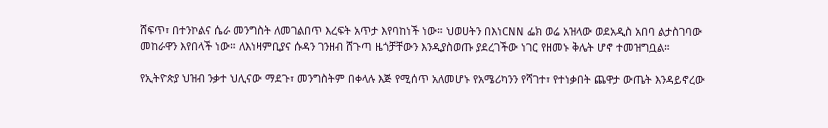ሸፍጥ፣ በተንኮልና ሴራ መንግስት ለመገልበጥ እረፍት አጥታ እየባከነች ነው። ህወሀትን በእነCNN ፌክ ወሬ አዝላው ወደአዲስ አበባ ልታስገባው መከራዋን እየበላች ነው። ለእነዛምቢያና ሱዳን ገንዘብ ሸጉጣ ዜጎቻቸውን እንዲያስወጡ ያደረገችው ነገር የዘመኑ ቅሌት ሆኖ ተመዝግቧል።

የኢትዮጵያ ህዝብ ንቃተ ህሊናው ማደጉ፣ መንግስትም በቀላሉ እጅ የሚሰጥ አለመሆኑ የአሜሪካንን የሻገተ፣ የተነቃበት ጨዋታ ውጤት እንዳይኖረው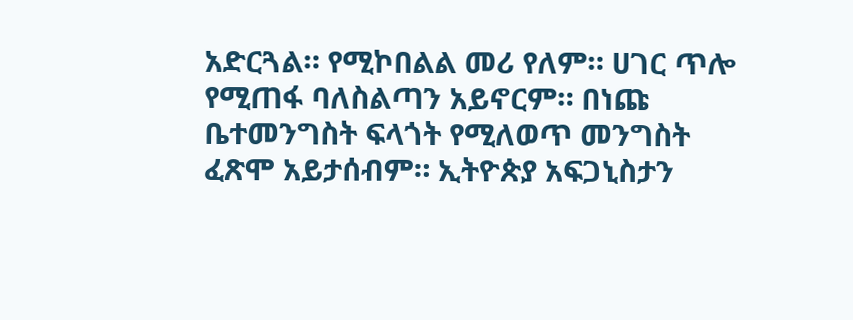አድርጓል። የሚኮበልል መሪ የለም። ሀገር ጥሎ የሚጠፋ ባለስልጣን አይኖርም። በነጩ ቤተመንግስት ፍላጎት የሚለወጥ መንግስት ፈጽሞ አይታሰብም። ኢትዮጵያ አፍጋኒስታን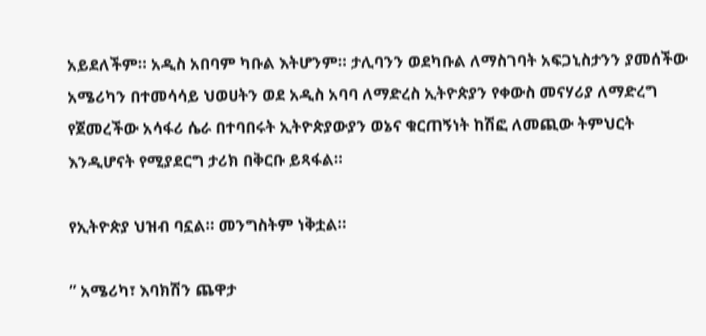አይደለችም። አዲስ አበባም ካቡል እትሆንም። ታሊባንን ወደካቡል ለማስገባት አፍጋኒስታንን ያመሰችው አሜሪካን በተመሳሳይ ህወሀትን ወደ አዲስ አባባ ለማድረስ ኢትዮጵያን የቀውስ መናሃሪያ ለማድረግ የጀመረችው አሳፋሪ ሴራ በተባበሩት ኢትዮጵያውያን ወኔና ቁርጠኝነት ከሽፎ ለመጪው ትምህርት እንዲሆናት የሚያደርግ ታሪክ በቅርቡ ይጻፋል።

የኢትዮጵያ ህዝብ ባኗል። መንግስትም ነቅቷል።

” አሜሪካ፣ እባክሽን ጨዋታ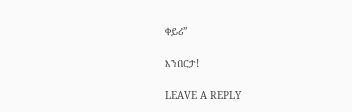ቀይሪ”

እንበርታ!

LEAVE A REPLY